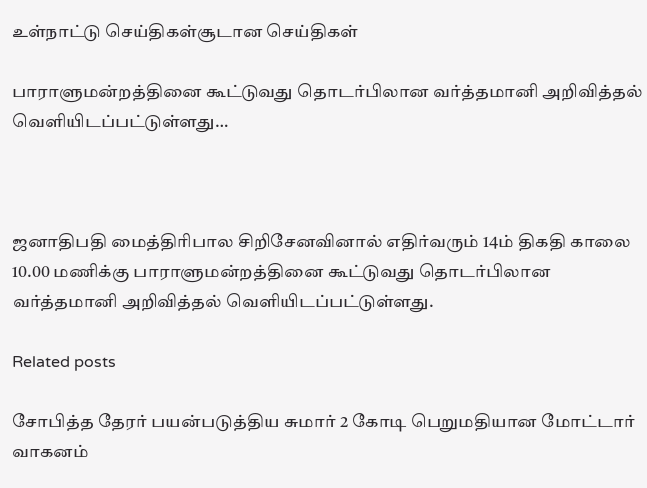உள்நாட்டு செய்திகள்சூடான செய்திகள்

பாராளுமன்றத்தினை கூட்டுவது தொடர்பிலான வர்த்தமானி அறிவித்தல் வெளியிடப்பட்டுள்ளது…



ஜனாதிபதி மைத்திரிபால சிறிசேனவினால் எதிர்வரும் 14ம் திகதி காலை 10.00 மணிக்கு பாராளுமன்றத்தினை கூட்டுவது தொடர்பிலான வர்த்தமானி அறிவித்தல் வெளியிடப்பட்டுள்ளது.

Related posts

சோபித்த தேரர் பயன்படுத்திய சுமார் 2 கோடி பெறுமதியான மோட்டார் வாகனம்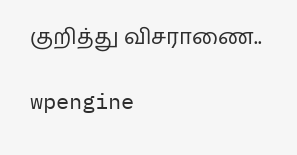குறித்து விசராணை..

wpengine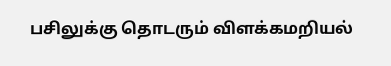பசிலுக்கு தொடரும் விளக்கமறியல்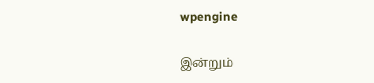wpengine

இன்றும்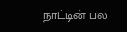நாட்டின் பல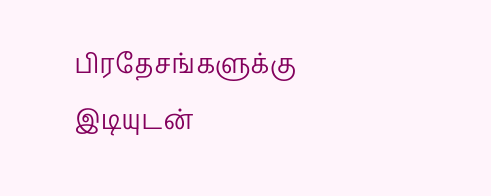பிரதேசங்களுக்கு இடியுடன்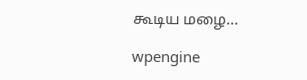கூடிய மழை…

wpengine